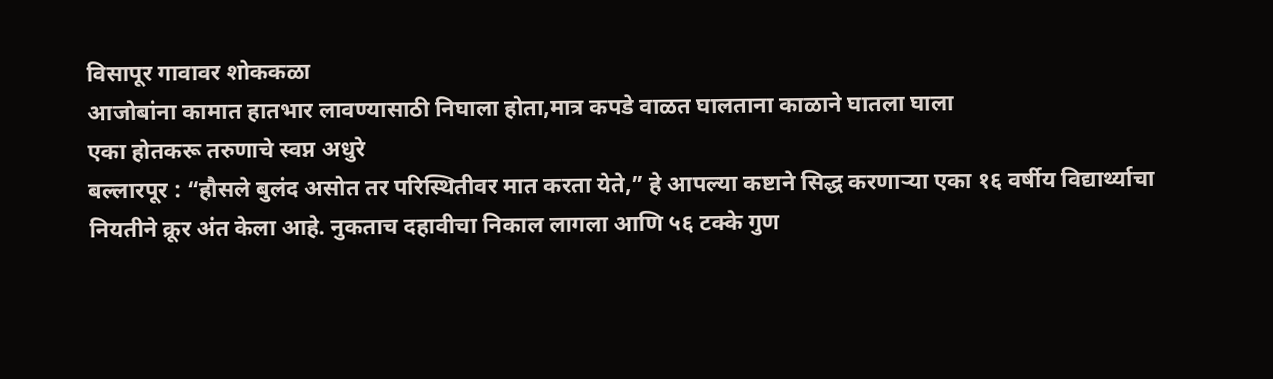विसापूर गावावर शोककळा
आजोबांना कामात हातभार लावण्यासाठी निघाला होता,मात्र कपडे वाळत घालताना काळाने घातला घाला
एका होतकरू तरुणाचे स्वप्न अधुरे
बल्लारपूर : “हौसले बुलंद असोत तर परिस्थितीवर मात करता येते,” हे आपल्या कष्टाने सिद्ध करणाऱ्या एका १६ वर्षीय विद्यार्थ्याचा नियतीने क्रूर अंत केला आहे. नुकताच दहावीचा निकाल लागला आणि ५६ टक्के गुण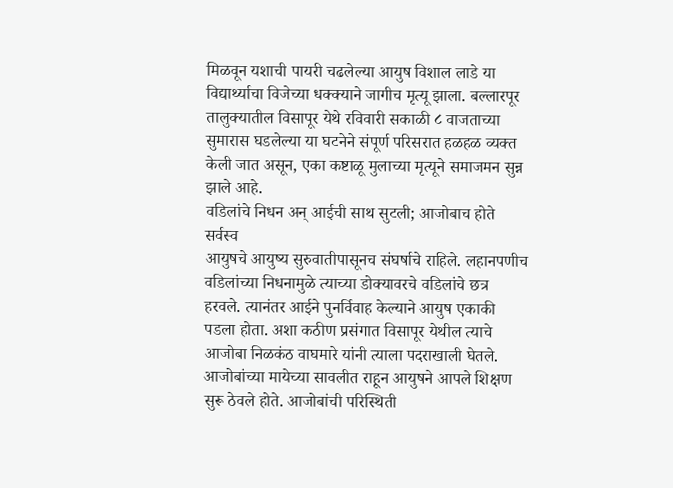मिळवून यशाची पायरी चढलेल्या आयुष विशाल लाडे या विद्यार्थ्याचा विजेच्या धक्क्याने जागीच मृत्यू झाला. बल्लारपूर तालुक्यातील विसापूर येथे रविवारी सकाळी ८ वाजताच्या सुमारास घडलेल्या या घटनेने संपूर्ण परिसरात हळहळ व्यक्त केली जात असून, एका कष्टाळू मुलाच्या मृत्यूने समाजमन सुन्न झाले आहे.
वडिलांचे निधन अन् आईची साथ सुटली; आजोबाच होते सर्वस्व
आयुषचे आयुष्य सुरुवातीपासूनच संघर्षाचे राहिले. लहानपणीच वडिलांच्या निधनामुळे त्याच्या डोक्यावरचे वडिलांचे छत्र हरवले. त्यानंतर आईने पुनर्विवाह केल्याने आयुष एकाकी पडला होता. अशा कठीण प्रसंगात विसापूर येथील त्याचे आजोबा निळकंठ वाघमारे यांनी त्याला पदराखाली घेतले. आजोबांच्या मायेच्या सावलीत राहून आयुषने आपले शिक्षण सुरू ठेवले होते. आजोबांची परिस्थिती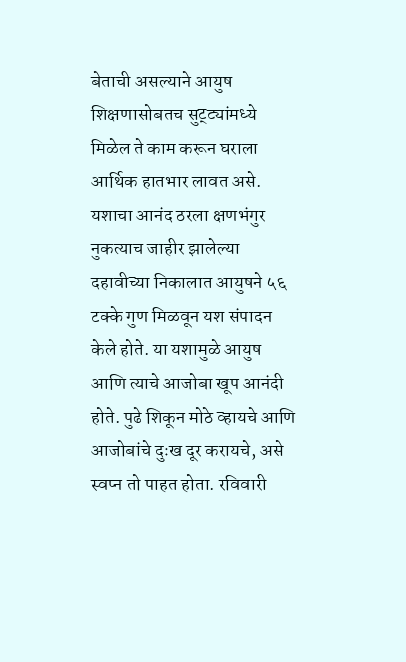बेताची असल्याने आयुष शिक्षणासोबतच सुट्ट्यांमध्ये मिळेल ते काम करून घराला आर्थिक हातभार लावत असे.
यशाचा आनंद ठरला क्षणभंगुर
नुकत्याच जाहीर झालेल्या दहावीच्या निकालात आयुषने ५६ टक्के गुण मिळवून यश संपादन केले होते. या यशामुळे आयुष आणि त्याचे आजोबा खूप आनंदी होते. पुढे शिकून मोठे व्हायचे आणि आजोबांचे दुःख दूर करायचे, असे स्वप्न तो पाहत होता. रविवारी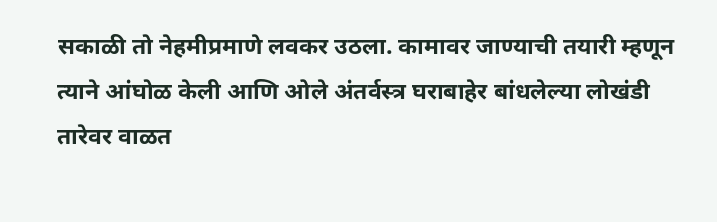सकाळी तो नेहमीप्रमाणे लवकर उठला. कामावर जाण्याची तयारी म्हणून त्याने आंघोळ केली आणि ओले अंतर्वस्त्र घराबाहेर बांधलेल्या लोखंडी तारेवर वाळत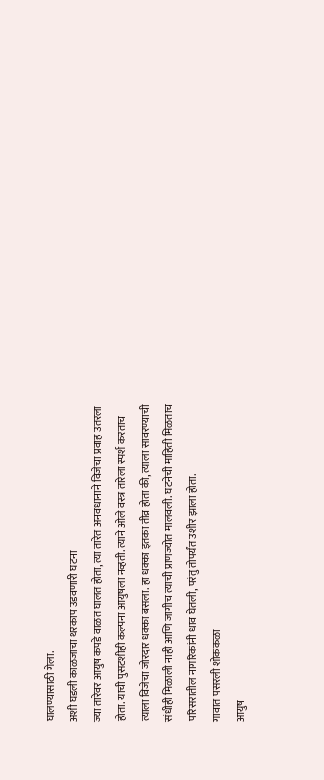घालण्यासाठी गेला.
अशी घडली काळजाचा थरकाप उडवणारी घटना
ज्या तारेवर आयुष कपडे वाळत घालत होता, त्या तारेत अनवधानाने विजेचा प्रवाह उतरला होता. याची पुसटशीही कल्पना आयुषला नव्हती. त्याने ओले वस्त्र तारेला स्पर्श करताच त्याला विजेचा जोरदार धक्का बसला. हा धक्का इतका तीव्र होता की, त्याला सावरण्याची संधीही मिळाली नाही आणि जागीच त्याची प्राणज्योत मालवली. घटनेची माहिती मिळताच परिसरातील नागरिकांनी धाव घेतली, परंतु तोपर्यंत उशीर झाला होता.
गावात पसरली शोककळा
आयुष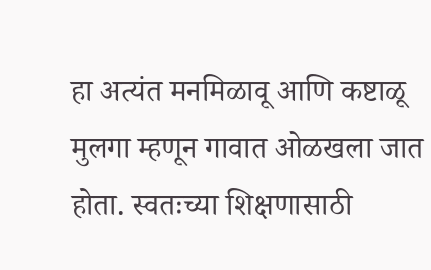हा अत्यंत मनमिळावू आणि कष्टाळू मुलगा म्हणून गावात ओळखला जात होता. स्वतःच्या शिक्षणासाठी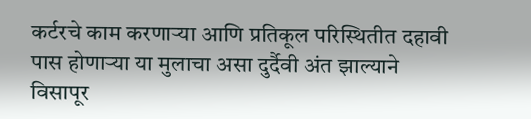कर्टरचे काम करणाऱ्या आणि प्रतिकूल परिस्थितीत दहावी पास होणाऱ्या या मुलाचा असा दुर्दैवी अंत झाल्याने विसापूर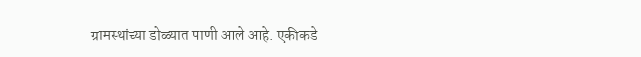ग्रामस्थांच्या डोळ्यात पाणी आले आहे. एकीकडे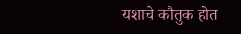यशाचे कौतुक होत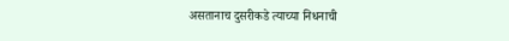असतानाच दुसरीकडे त्याच्या निधनाची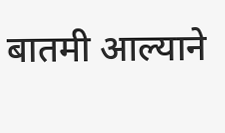बातमी आल्याने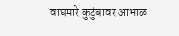वाघमारे कुटुंबावर आभाळ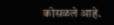कोसळले आहे.